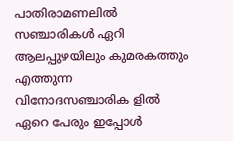പാതിരാമണലിൽ സഞ്ചാരികൾ ഏറി
ആലപ്പുഴയിലും കുമരകത്തും എത്തുന്ന വിനോദസഞ്ചാരിക ളിൽ ഏറെ പേരും ഇപ്പോൾ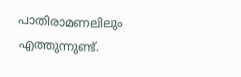പാതിരാമണലിലും എത്തുന്നുണ്ട്.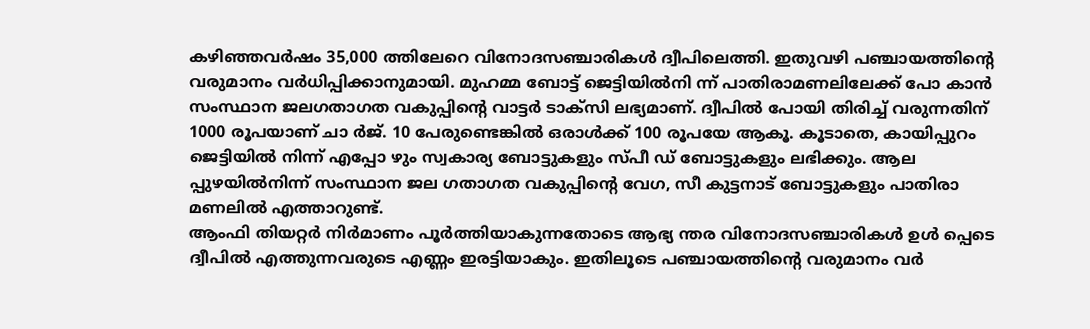കഴിഞ്ഞവർഷം 35,000 ത്തിലേറെ വിനോദസഞ്ചാരികൾ ദ്വീപിലെത്തി. ഇതുവഴി പഞ്ചായത്തിന്റെ വരുമാനം വർധിപ്പിക്കാനുമായി. മുഹമ്മ ബോട്ട് ജെട്ടിയിൽനി ന്ന് പാതിരാമണലിലേക്ക് പോ കാൻ സംസ്ഥാന ജലഗതാഗത വകുപ്പിന്റെ വാട്ടർ ടാക്സി ലഭ്യമാണ്. ദ്വീപിൽ പോയി തിരിച്ച് വരുന്നതിന് 1000 രൂപയാണ് ചാ ർജ്. 10 പേരുണ്ടെങ്കിൽ ഒരാൾക്ക് 100 രൂപയേ ആകൂ. കൂടാതെ, കായിപ്പുറം ജെട്ടിയിൽ നിന്ന് എപ്പോ ഴും സ്വകാര്യ ബോട്ടുകളും സ്പീ ഡ് ബോട്ടുകളും ലഭിക്കും. ആല പ്പുഴയിൽനിന്ന് സംസ്ഥാന ജല ഗതാഗത വകുപ്പിന്റെ വേഗ, സീ കുട്ടനാട് ബോട്ടുകളും പാതിരാ മണലിൽ എത്താറുണ്ട്.
ആംഫി തിയറ്റർ നിർമാണം പൂർത്തിയാകുന്നതോടെ ആഭ്യ ന്തര വിനോദസഞ്ചാരികൾ ഉൾ പ്പെടെ ദ്വീപിൽ എത്തുന്നവരുടെ എണ്ണം ഇരട്ടിയാകും. ഇതിലൂടെ പഞ്ചായത്തിന്റെ വരുമാനം വർ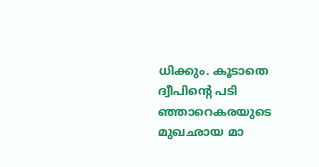ധിക്കും. കൂടാതെ ദ്വീപിന്റെ പടി ഞ്ഞാറെകരയുടെ മുഖഛായ മാ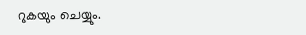റുകയും ചെയ്യും.